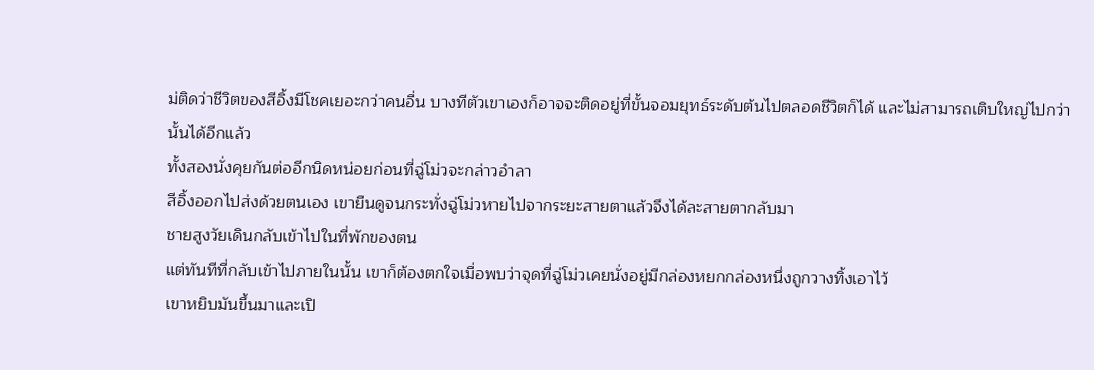ม่ติดว่าชีวิตของสีอิ้งมีโชคเยอะกว่าคนอื่น บางทีตัวเขาเองก็อาจจะติดอยู่ที่ขั้นจอมยุทธ์ระดับต้นไปตลอดชีวิตก็ได้ และไม่สามารถเติบใหญ่ไปกว่านั้นได้อีกแล้ว
ทั้งสองนั่งคุยกันต่ออีกนิดหน่อยก่อนที่ฉู่โม่วจะกล่าวอำลา
สีอิ้งออกไปส่งด้วยตนเอง เขายืนดูจนกระทั่งฉู่โม่วหายไปจากระยะสายตาแล้วจึงได้ละสายตากลับมา
ชายสูงวัยเดินกลับเข้าไปในที่พักของตน
แต่ทันทีที่กลับเข้าไปภายในนั้น เขาก็ต้องตกใจเมื่อพบว่าจุดที่ฉู่โม่วเคยนั่งอยู่มีกล่องหยกกล่องหนึ่งถูกวางทิ้งเอาไว้
เขาหยิบมันขึ้นมาและเปิ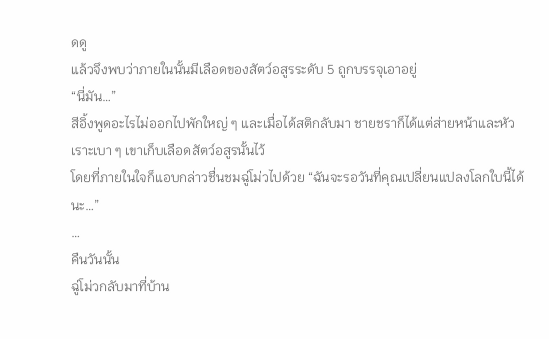ดดู
แล้วจึงพบว่าภายในนั้นมีเลือดของสัตว์อสูรระดับ 5 ถูกบรรจุเอาอยู่
“นี่มัน…”
สีอิ้งพูดอะไรไม่ออกไปพักใหญ่ ๆ และเมื่อได้สติกลับมา ชายชราก็ได้แต่ส่ายหน้าและหัวเราะเบา ๆ เขาเก็บเลือดสัตว์อสูรนั้นไว้
โดยที่ภายในใจก็แอบกล่าวชื่นชมฉู่โม่วไปด้วย “ฉันจะรอวันที่คุณเปลี่ยนแปลงโลกใบนี้ได้นะ…”
…
คืนวันนั้น
ฉู่โม่วกลับมาที่บ้าน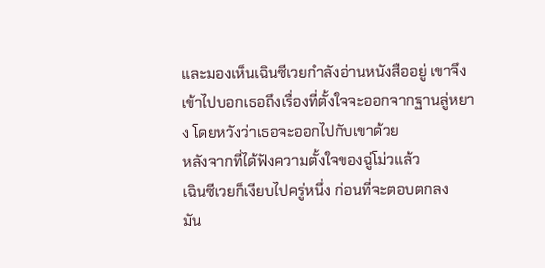และมองเห็นเฉินซีเวยกำลังอ่านหนังสืออยู่ เขาจึงเข้าไปบอกเธอถึงเรื่องที่ตั้งใจจะออกจากฐานลู่หยาง โดยหวังว่าเธอจะออกไปกับเขาด้วย
หลังจากที่ได้ฟังความตั้งใจของฉู่โม่วแล้ว
เฉินซีเวยก็เงียบไปครู่หนึ่ง ก่อนที่จะตอบตกลง
มัน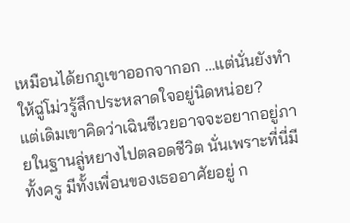เหมือนได้ยกภูเขาออกจากอก …แต่นั่นยังทำให้ฉู่โม่วรู้สึกประหลาดใจอยู่นิดหน่อย?
แต่เดิมเขาคิดว่าเฉินซีเวยอาจจะอยากอยู่ภายในฐานลู่หยางไปตลอดชีวิต นั่นเพราะที่นี่มีทั้งครู มีทั้งเพื่อนของเธออาศัยอยู่ ก